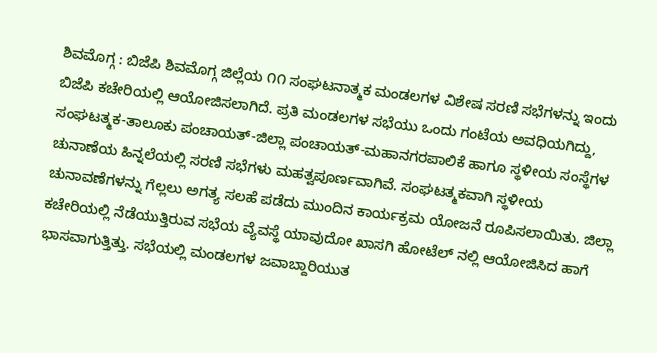ಶಿವಮೊಗ್ಗ : ಬಿಜೆಪಿ ಶಿವಮೊಗ್ಗ ಜಿಲ್ಲೆಯ ೧೧ ಸಂಘಟನಾತ್ಮಕ ಮಂಡಲಗಳ ವಿಶೇಷ ಸರಣಿ ಸಭೆಗಳನ್ನು ಇಂದು ಬಿಜೆಪಿ ಕಚೇರಿಯಲ್ಲಿ ಆಯೋಜಿಸಲಾಗಿದೆ. ಪ್ರತಿ ಮಂಡಲಗಳ ಸಭೆಯು ಒಂದು ಗಂಟೆಯ ಅವಧಿಯಗಿದ್ದು, ಸಂಘಟತ್ಮಕ-ತಾಲೂಕು ಪಂಚಾಯತ್-ಜಿಲ್ಲಾ ಪಂಚಾಯತ್-ಮಹಾನಗರಪಾಲಿಕೆ ಹಾಗೂ ಸ್ಥಳೀಯ ಸಂಸ್ಥೆಗಳ ಚುನಾಣೆಯ ಹಿನ್ನಲೆಯಲ್ಲಿ ಸರಣಿ ಸಭೆಗಳು ಮಹತ್ವಪೂರ್ಣವಾಗಿವೆ. ಸಂಘಟತ್ಮಕವಾಗಿ ಸ್ಥಳೀಯ ಚುನಾವಣೆಗಳನ್ನು ಗೆಲ್ಲಲು ಅಗತ್ಯ ಸಲಹೆ ಪಡೆದು ಮುಂದಿನ ಕಾರ್ಯಕ್ರಮ ಯೋಜನೆ ರೂಪಿಸಲಾಯಿತು. ಜಿಲ್ಲಾ ಕಚೇರಿಯಲ್ಲಿ ನೆಡೆಯುತ್ತಿರುವ ಸಭೆಯ ವ್ಯೆವಸ್ಥೆ ಯಾವುದೋ ಖಾಸಗಿ ಹೋಟೆಲ್ ನಲ್ಲಿ ಆಯೋಜಿಸಿದ ಹಾಗೆ ಭಾಸವಾಗುತ್ತಿತ್ತು. ಸಭೆಯಲ್ಲಿ ಮಂಡಲಗಳ ಜವಾಬ್ದಾರಿಯುತ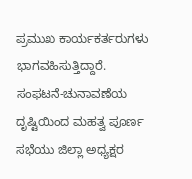ಪ್ರಮುಖ ಕಾರ್ಯಕರ್ತರುಗಳು ಭಾಗವಹಿಸುತ್ತಿದ್ದಾರೆ.
ಸಂಫಟನೆ-ಚುನಾವಣೆಯ ದೃಷ್ಟಿಯಿಂದ ಮಹತ್ವ ಪೂರ್ಣ ಸಭೆಯು ಜಿಲ್ಲಾ ಅಧ್ಯಕ್ಷರ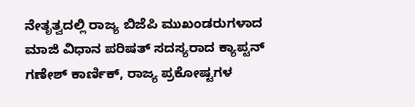ನೇತೃತ್ವದಲ್ಲಿ ರಾಜ್ಯ ಬಿಜೆಪಿ ಮುಖಂಡರುಗಳಾದ ಮಾಜಿ ವಿಧಾನ ಪರಿಷತ್ ಸದಸ್ಯರಾದ ಕ್ಯಾಪ್ಟನ್ ಗಣೇಶ್ ಕಾರ್ಣಿಕ್, ರಾಜ್ಯ ಪ್ರಕೋಷ್ಟಗಳ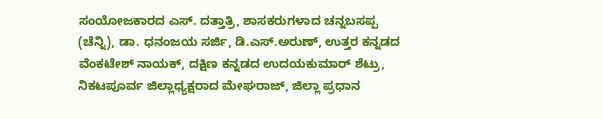ಸಂಯೋಜಕಾರದ ಎಸ್. ದತ್ತಾತ್ರಿ, ಶಾಸಕರುಗಳಾದ ಚನ್ನಬಸಪ್ಪ (ಚೆನ್ನಿ), ಡಾ. ಧನಂಜಯ ಸರ್ಜಿ, ಡಿ.ಎಸ್.ಅರುಣ್, ಉತ್ತರ ಕನ್ನಡದ ವೆಂಕಟೇಶ್ ನಾಯಕ್, ದಕ್ಷಿಣ ಕನ್ನಡದ ಉದಯಕುಮಾರ್ ಶೆಟ್ರು, ನಿಕಟಪೂರ್ವ ಜಿಲ್ಲಾಧ್ಯಕ್ಷರಾದ ಮೇಘರಾಜ್, ಜಿಲ್ಲಾ ಪ್ರಧಾನ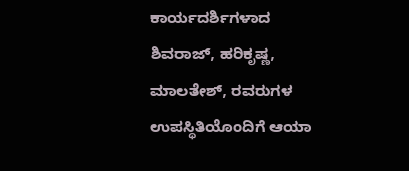ಕಾರ್ಯದರ್ಶಿಗಳಾದ ಶಿವರಾಜ್, ಹರಿಕೃಷ್ಣ, ಮಾಲತೇಶ್, ರವರುಗಳ ಉಪಸ್ಥಿತಿಯೊಂದಿಗೆ ಆಯಾ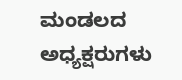ಮಂಡಲದ ಅಧ್ಯಕ್ಷರುಗಳು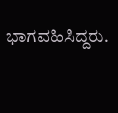ಭಾಗವಹಿಸಿದ್ದರು.